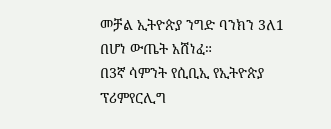መቻል ኢትዮጵያ ንግድ ባንክን 3ለ1 በሆነ ውጤት አሸነፈ።
በ3ኛ ሳምንት የሲቢኢ የኢትዮጵያ ፕሪምየርሊግ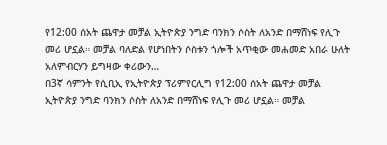የ12:00 ሰአት ጨዋታ መቻል ኢትዮጵያ ንግድ ባንክን ሶስት ለአንድ በማሸነፍ የሊጉ መሪ ሆኗል። መቻል ባለድል የሆነበትን ሶስቱን ጎሎች አጥቂው መሐመድ አበራ ሁለት አለምብርሃን ይግዛው ቀሪውን…
በ3ኛ ሳምንት የሲቢኢ የኢትዮጵያ ፕሪምየርሊግ የ12:00 ሰአት ጨዋታ መቻል ኢትዮጵያ ንግድ ባንክን ሶስት ለአንድ በማሸነፍ የሊጉ መሪ ሆኗል። መቻል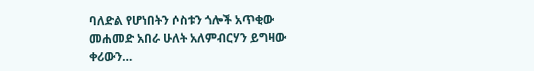ባለድል የሆነበትን ሶስቱን ጎሎች አጥቂው መሐመድ አበራ ሁለት አለምብርሃን ይግዛው ቀሪውን…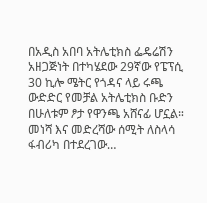በአዲስ አበባ አትሌቲክስ ፌዴሬሽን አዘጋጅነት በተካሄደው 29ኛው የፔፕሲ 30 ኪሎ ሜትር የጎዳና ላይ ሩጫ ውድድር የመቻል አትሌቲክስ ቡድን በሁለቱም ፆታ የዋንጫ አሸናፊ ሆኗል። መነሻ እና መድረሻው ሰሚት ለስላሳ ፋብሪካ በተደረገው…